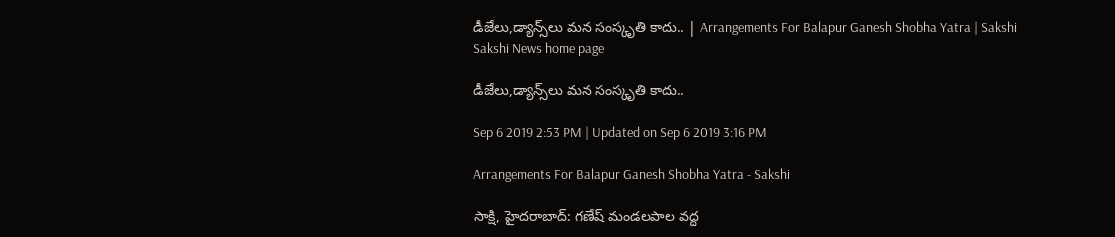డీజేలు,డ్యాన్స్‌లు మన సంస్కృతి కాదు.. | Arrangements For Balapur Ganesh Shobha Yatra | Sakshi
Sakshi News home page

డీజేలు,డ్యాన్స్‌లు మన సంస్కృతి కాదు..

Sep 6 2019 2:53 PM | Updated on Sep 6 2019 3:16 PM

Arrangements For Balapur Ganesh Shobha Yatra - Sakshi

సాక్షి, హైదరాబాద్‌: గణేష్‌ మండలపాల వద్ద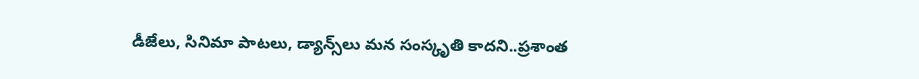డీజేలు, సినిమా పాటలు, డ్యాన్స్‌లు మన సంస్కృతి కాదని..ప్రశాంత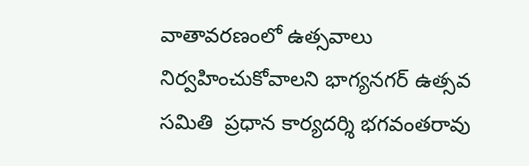వాతావరణంలో ఉత్సవాలు నిర్వహించుకోవాలని భాగ్యనగర్‌ ఉత్సవ సమితి  ప్రధాన కార్యదర్శి భగవంతరావు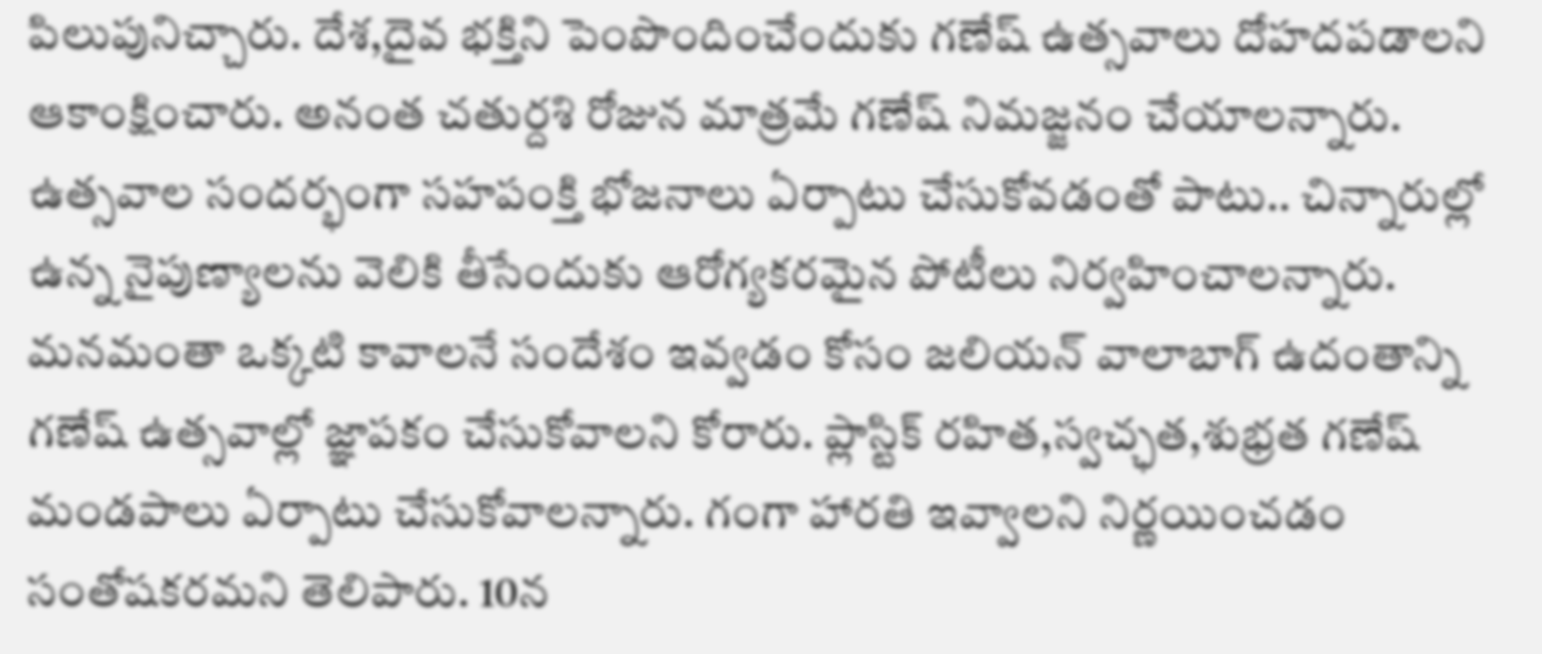పిలుపునిచ్చారు. దేశ,దైవ భక్తిని పెంపొందించేందుకు గణేష్‌ ఉత్సవాలు దోహదపడాలని ఆకాంక్షించారు. అనంత చతుర్దశి రోజున మాత్రమే గణేష్ నిమజ్జనం చేయాలన్నారు. ఉత్సవాల సందర్భంగా సహపంక్తి భోజనాలు ఏర్పాటు చేసుకోవడంతో పాటు.. చిన్నారుల్లో ఉన్న నైపుణ్యాలను వెలికి తీసేందుకు ఆరోగ్యకరమైన పోటీలు నిర్వహించాలన్నారు. మనమంతా ఒక్కటి కావాలనే సందేశం ఇవ్వడం కోసం జలియన్‌ వాలాబాగ్‌ ఉదంతాన్ని గణేష్‌ ఉత్సవాల్లో జ్ఞాపకం చేసుకోవాలని కోరారు. ప్లాస్టిక్‌ రహిత,స్వచ్ఛత,శుభ్రత గణేష్‌ మండపాలు ఏర్పాటు చేసుకోవాలన్నారు. గంగా హారతి ఇవ్వాలని నిర్ణయించడం సంతోషకరమని తెలిపారు. 10న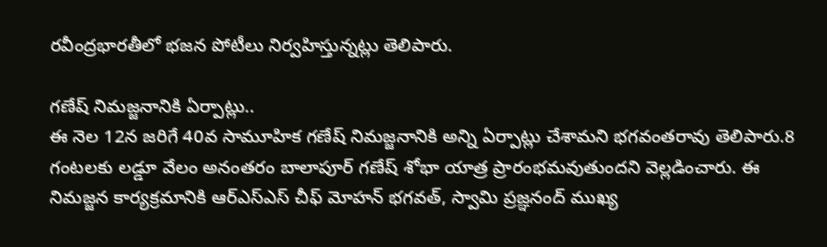రవీంద్రభారతీలో భజన పోటీలు నిర్వహిస్తున్నట్లు తెలిపారు.

గణేష్‌ నిమజ్జనానికి ఏర్పాట్లు..
ఈ నెల 12న జరిగే 40వ సామూహిక గణేష్‌ నిమజ్జనానికి అన్ని ఏర్పాట్లు చేశామని భగవంతరావు తెలిపారు.8 గంటలకు లడ్డూ వేలం అనంతరం బాలాపూర్‌ గణేష్‌ శోభా యాత్ర ప్రారంభమవుతుందని వెల్లడించారు. ఈ నిమజ్జన కార్యక్రమానికి ఆర్‌ఎస్‌ఎస్‌ చీఫ్‌ మోహన్‌ భగవత్‌, స్వామి ప్రజ్ఞనంద్‌ ముఖ్య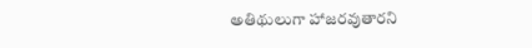అతిథులుగా హాజరవుతారని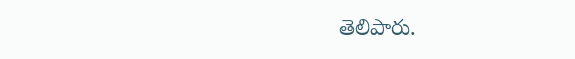తెలిపారు.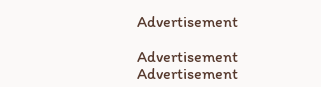Advertisement

Advertisement
Advertisement